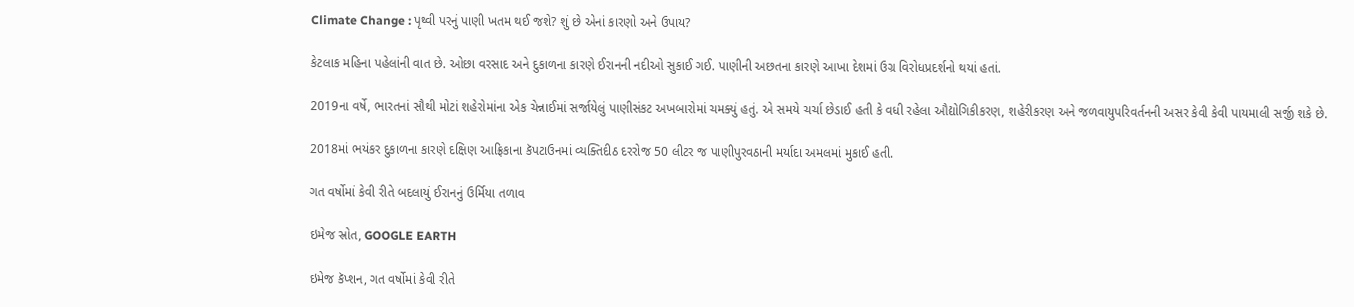Climate Change : પૃથ્વી પરનું પાણી ખતમ થઈ જશે? શું છે એનાં કારણો અને ઉપાય?

કેટલાક મહિના પહેલાંની વાત છે. ઓછા વરસાદ અને દુકાળના કારણે ઈરાનની નદીઓ સુકાઈ ગઈ. પાણીની અછતના કારણે આખા દેશમાં ઉગ્ર વિરોધપ્રદર્શનો થયાં હતાં.

2019ના વર્ષે, ભારતનાં સૌથી મોટાં શહેરોમાંના એક ચેન્નાઈમાં સર્જાયેલું પાણીસંકટ અખબારોમાં ચમક્યું હતું. એ સમયે ચર્ચા છેડાઈ હતી કે વધી રહેલા ઔદ્યોગિકીકરણ, શહેરીકરણ અને જળવાયુપરિવર્તનની અસર કેવી કેવી પાયમાલી સર્જી શકે છે.

2018માં ભયંકર દુકાળના કારણે દક્ષિણ આફ્રિકાના કૅપટાઉનમાં વ્યક્તિદીઠ દરરોજ 50 લીટર જ પાણીપુરવઠાની મર્યાદા અમલમાં મુકાઈ હતી.

ગત વર્ષોમાં કેવી રીતે બદલાયું ઈરાનનું ઉર્મિયા તળાવ

ઇમેજ સ્રોત, GOOGLE EARTH

ઇમેજ કૅપ્શન, ગત વર્ષોમાં કેવી રીતે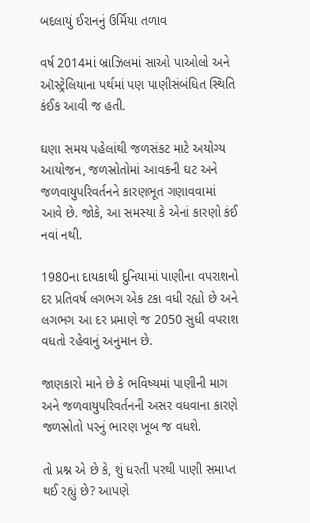બદલાયું ઈરાનનું ઉર્મિયા તળાવ

વર્ષ 2014માં બ્રાઝિલમાં સાઓ પાઓલો અને ઑસ્ટ્રેલિયાના પર્થમાં પણ પાણીસંબંધિત સ્થિતિ કંઈક આવી જ હતી.

ઘણા સમય પહેલાંથી જળસંકટ માટે અયોગ્ય આયોજન, જળસ્રોતોમાં આવકની ઘટ અને જળવાયુપરિવર્તનને કારણભૂત ગણાવવામાં આવે છે. જોકે, આ સમસ્યા કે એનાં કારણો કંઈ નવાં નથી.

1980ના દાયકાથી દુનિયામાં પાણીના વપરાશનો દર પ્રતિવર્ષ લગભગ એક ટકા વધી રહ્યો છે અને લગભગ આ દર પ્રમાણે જ 2050 સુધી વપરાશ વધતો રહેવાનું અનુમાન છે.

જાણકારો માને છે કે ભવિષ્યમાં પાણીની માગ અને જળવાયુપરિવર્તનની અસર વધવાના કારણે જળસ્રોતો પરનું ભારણ ખૂબ જ વધશે.

તો પ્રશ્ન એ છે કે, શું ધરતી પરથી પાણી સમાપ્ત થઈ રહ્યું છે? આપણે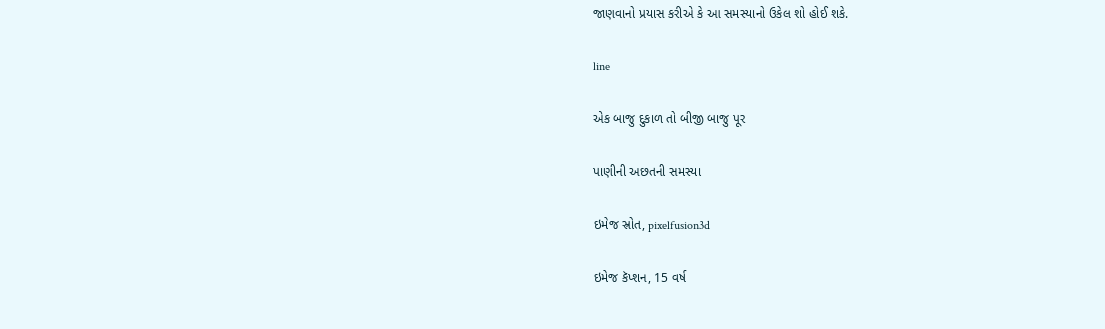જાણવાનો પ્રયાસ કરીએ કે આ સમસ્યાનો ઉકેલ શો હોઈ શકે.

line

એક બાજુ દુકાળ તો બીજી બાજુ પૂર

પાણીની અછતની સમસ્યા

ઇમેજ સ્રોત, pixelfusion3d

ઇમેજ કૅપ્શન, 15 વર્ષ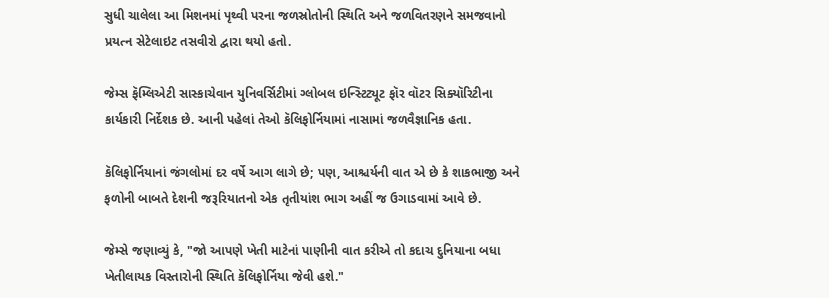સુધી ચાલેલા આ મિશનમાં પૃથ્વી પરના જળસ્રોતોની સ્થિતિ અને જળવિતરણને સમજવાનો પ્રયત્ન સેટેલાઇટ તસવીરો દ્વારા થયો હતો.

જેમ્સ ફૅમ્લિએટી સાસ્કાચેવાન યુનિવર્સિટીમાં ગ્લોબલ ઇન્સ્ટિટ્યૂટ ફૉર વૉટર સિક્યૉરિટીના કાર્યકારી નિર્દેશક છે. આની પહેલાં તેઓ કૅલિફોર્નિયામાં નાસામાં જળવૈજ્ઞાનિક હતા.

કૅલિફોર્નિયાનાં જંગલોમાં દર વર્ષે આગ લાગે છે; પણ, આશ્ચર્યની વાત એ છે કે શાકભાજી અને ફળોની બાબતે દેશની જરૂરિયાતનો એક તૃતીયાંશ ભાગ અહીં જ ઉગાડવામાં આવે છે.

જેમ્સે જણાવ્યું કે, "જો આપણે ખેતી માટેનાં પાણીની વાત કરીએ તો કદાચ દુનિયાના બધા ખેતીલાયક વિસ્તારોની સ્થિતિ કૅલિફોર્નિયા જેવી હશે."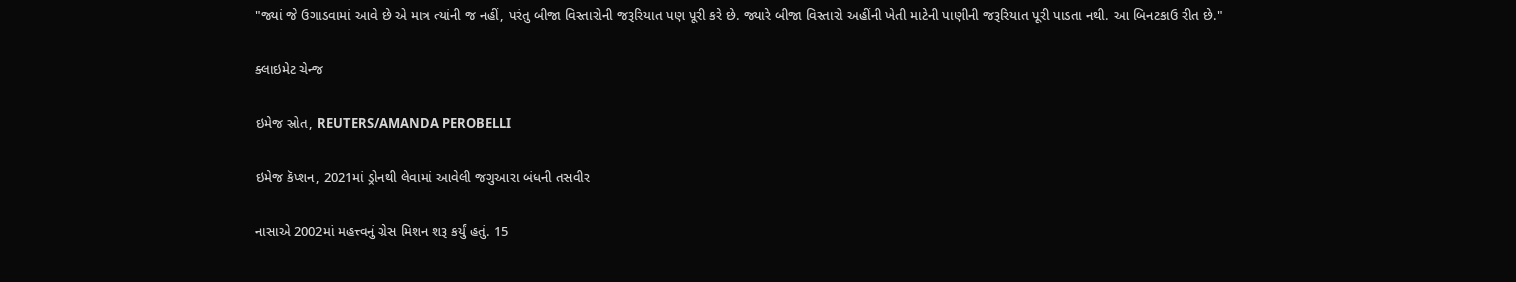"જ્યાં જે ઉગાડવામાં આવે છે એ માત્ર ત્યાંની જ નહીં, પરંતુ બીજા વિસ્તારોની જરૂરિયાત પણ પૂરી કરે છે. જ્યારે બીજા વિસ્તારો અહીંની ખેતી માટેની પાણીની જરૂરિયાત પૂરી પાડતા નથી. આ બિનટકાઉ રીત છે."

ક્લાઇમેટ ચેન્જ

ઇમેજ સ્રોત, REUTERS/AMANDA PEROBELLI

ઇમેજ કૅપ્શન, 2021માં ડ્રોનથી લેવામાં આવેલી જગુઆરા બંધની તસવીર

નાસાએ 2002માં મહત્ત્વનું ગ્રેસ મિશન શરૂ કર્યું હતું. 15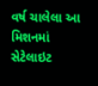વર્ષ ચાલેલા આ મિશનમાં સેટેલાઇટ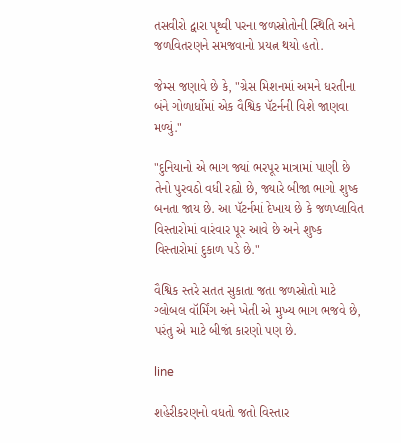તસવીરો દ્વારા પૃથ્વી પરના જળસ્રોતોની સ્થિતિ અને જળવિતરણને સમજવાનો પ્રયત્ન થયો હતો.

જેમ્સ જણાવે છે કે, "ગ્રેસ મિશનમાં અમને ધરતીના બંને ગોળાર્ધોમાં એક વૈશ્વિક પૅટર્નની વિશે જાણવા મળ્યું."

"દુનિયાનો એ ભાગ જ્યાં ભરપૂર માત્રામાં પાણી છે તેનો પુરવઠો વધી રહ્યો છે, જ્યારે બીજા ભાગો શુષ્ક બનતા જાય છે. આ પૅટર્નમાં દેખાય છે કે જળપ્લાવિત વિસ્તારોમાં વારંવાર પૂર આવે છે અને શુષ્ક વિસ્તારોમાં દુકાળ પડે છે."

વૈશ્વિક સ્તરે સતત સુકાતા જતા જળસ્રોતો માટે ગ્લોબલ વૉર્મિંગ અને ખેતી એ મુખ્ય ભાગ ભજવે છે, પરંતુ એ માટે બીજાં કારણો પણ છે.

line

શહેરીકરણનો વધતો જતો વિસ્તાર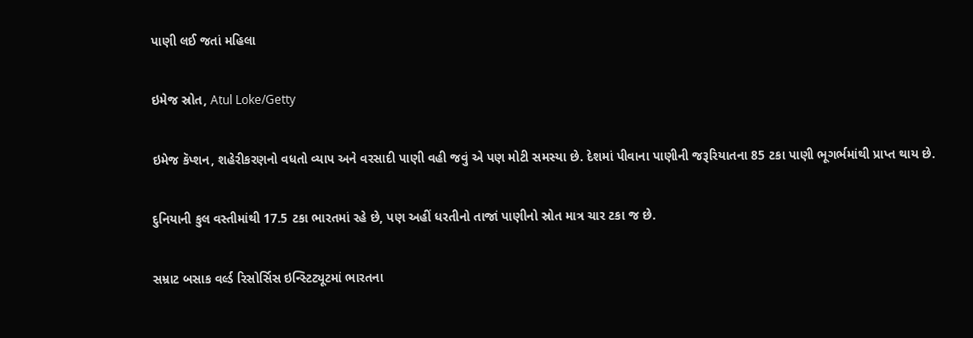પાણી લઈ જતાં મહિલા

ઇમેજ સ્રોત, Atul Loke/Getty

ઇમેજ કૅપ્શન, શહેરીકરણનો વધતો વ્યાપ અને વરસાદી પાણી વહી જવું એ પણ મોટી સમસ્યા છે. દેશમાં પીવાના પાણીની જરૂરિયાતના 85 ટકા પાણી ભૂગર્ભમાંથી પ્રાપ્ત થાય છે.

દુનિયાની કુલ વસ્તીમાંથી 17.5 ટકા ભારતમાં રહે છે, પણ અહીં ધરતીનો તાજાં પાણીનો સ્રોત માત્ર ચાર ટકા જ છે.

સમ્રાટ બસાક વર્લ્ડ રિસોર્સિસ ઇન્સ્ટિટ્યૂટમાં ભારતના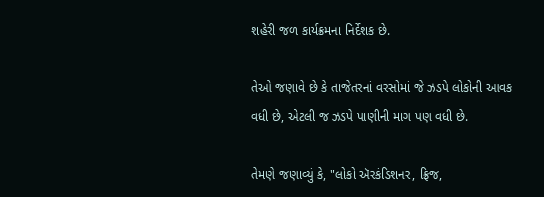શહેરી જળ કાર્યક્રમના નિર્દેશક છે.

તેઓ જણાવે છે કે તાજેતરનાં વરસોમાં જે ઝડપે લોકોની આવક વધી છે, એટલી જ ઝડપે પાણીની માગ પણ વધી છે.

તેમણે જણાવ્યું કે, "લોકો ઍરકંડિશનર, ફ્રિજ,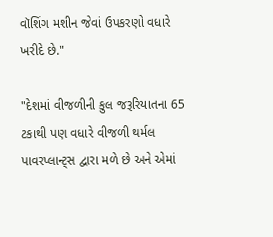વૉશિંગ મશીન જેવાં ઉપકરણો વધારે ખરીદે છે."

"દેશમાં વીજળીની કુલ જરૂરિયાતના 65 ટકાથી પણ વધારે વીજળી થર્મલ પાવરપ્લાન્ટ્સ દ્વારા મળે છે અને એમાં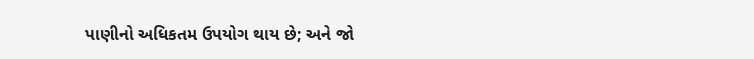પાણીનો અધિકતમ ઉપયોગ થાય છે; અને જો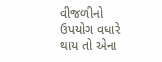વીજળીનો ઉપયોગ વધારે થાય તો એના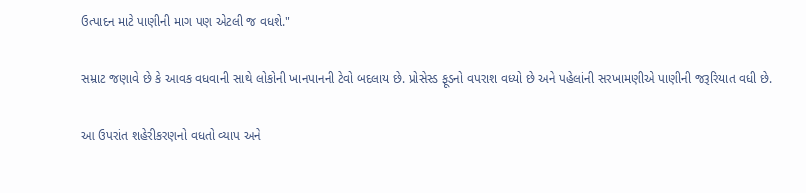ઉત્પાદન માટે પાણીની માગ પણ એટલી જ વધશે."

સમ્રાટ જણાવે છે કે આવક વધવાની સાથે લોકોની ખાનપાનની ટેવો બદલાય છે. પ્રોસેસ્ડ ફૂડનો વપરાશ વધ્યો છે અને પહેલાંની સરખામણીએ પાણીની જરૂરિયાત વધી છે.

આ ઉપરાંત શહેરીકરણનો વધતો વ્યાપ અને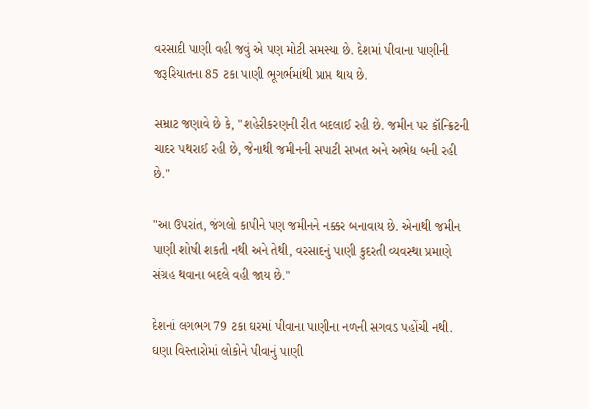વરસાદી પાણી વહી જવું એ પણ મોટી સમસ્યા છે. દેશમાં પીવાના પાણીની જરૂરિયાતના 85 ટકા પાણી ભૂગર્ભમાંથી પ્રાપ્ત થાય છે.

સમ્રાટ જણાવે છે કે, "શહેરીકરણની રીત બદલાઈ રહી છે. જમીન પર કૉન્ક્રિટની ચાદર પથરાઈ રહી છે, જેનાથી જમીનની સપાટી સખત અને અભેદ્ય બની રહી છે."

"આ ઉપરાંત, જંગલો કાપીને પણ જમીનને નક્કર બનાવાય છે. એનાથી જમીન પાણી શોષી શકતી નથી અને તેથી, વરસાદનું પાણી કુદરતી વ્યવસ્થા પ્રમાણે સંગ્રહ થવાના બદલે વહી જાય છે."

દેશનાં લગભગ 79 ટકા ઘરમાં પીવાના પાણીના નળની સગવડ પહોંચી નથી. ઘણા વિસ્તારોમાં લોકોને પીવાનું પાણી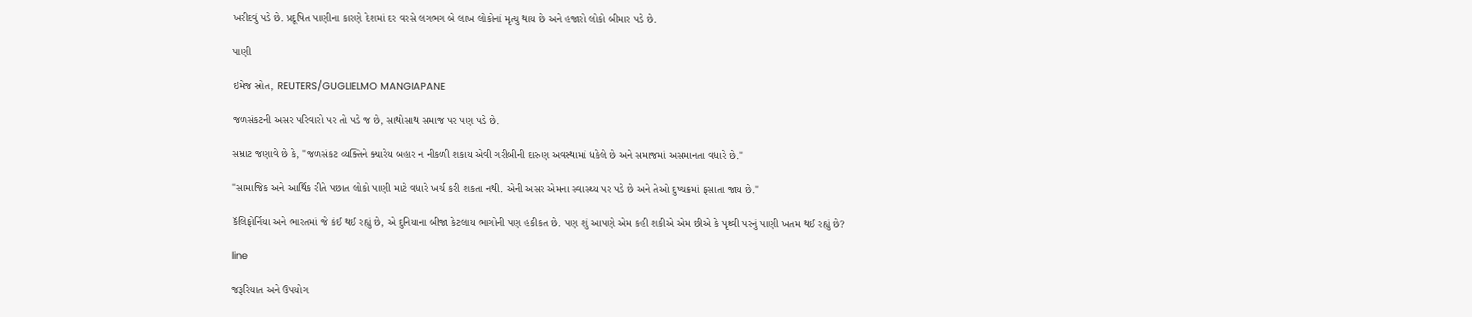ખરીદવું પડે છે. પ્રદૂષિત પાણીના કારણે દેશમાં દર વરસે લગભગ બે લાખ લોકોનાં મૃત્યુ થાય છે અને હજારો લોકો બીમાર પડે છે.

પાણી

ઇમેજ સ્રોત, REUTERS/GUGLIELMO MANGIAPANE

જળસંકટની અસર પરિવારો પર તો પડે જ છે, સાથોસાથ સમાજ પર પણ પડે છે.

સમ્રાટ જણાવે છે કે, "જળસંકટ વ્યક્તિને ક્યારેય બહાર ન નીકળી શકાય એવી ગરીબીની દારુણ અવસ્થામાં ધકેલે છે અને સમાજમાં અસમાનતા વધારે છે."

"સામાજિક અને આર્થિક રીતે પછાત લોકો પાણી માટે વધારે ખર્ચ કરી શકતા નથી. એની અસર એમના સ્વાસ્થ્ય પર પડે છે અને તેઓ દુષ્ચક્રમાં ફસાતા જાય છે."

કૅલિફોર્નિયા અને ભારતમાં જે કંઈ થઈ રહ્યું છે, એ દુનિયાના બીજા કેટલાય ભાગોની પણ હકીકત છે. પણ શું આપણે એમ કહી શકીએ એમ છીએ કે પૃથ્વી પરનું પાણી ખતમ થઈ રહ્યું છે?

line

જરૂરિયાત અને ઉપયોગ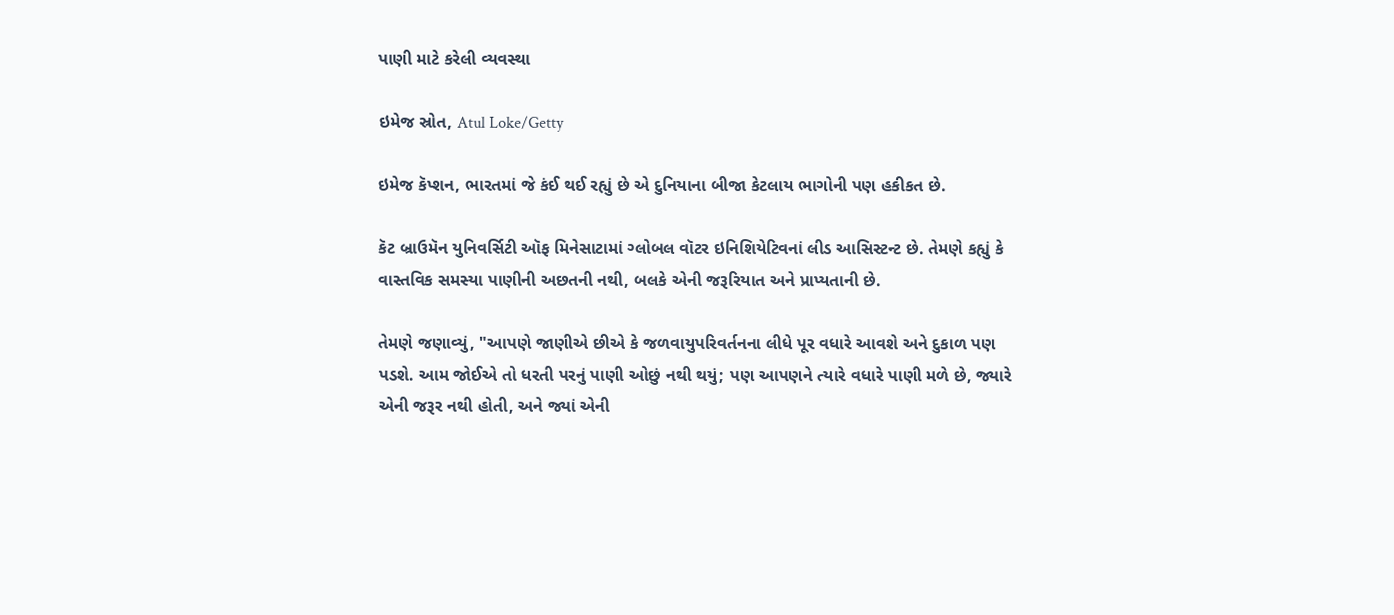પાણી માટે કરેલી વ્યવસ્થા

ઇમેજ સ્રોત, Atul Loke/Getty

ઇમેજ કૅપ્શન, ભારતમાં જે કંઈ થઈ રહ્યું છે એ દુનિયાના બીજા કેટલાય ભાગોની પણ હકીકત છે.

કૅટ બ્રાઉમૅન યુનિવર્સિટી ઑફ મિનેસાટામાં ગ્લોબલ વૉટર ઇનિશિયેટિવનાં લીડ આસિસ્ટન્ટ છે. તેમણે કહ્યું કે વાસ્તવિક સમસ્યા પાણીની અછતની નથી, બલકે એની જરૂરિયાત અને પ્રાપ્યતાની છે.

તેમણે જણાવ્યું, "આપણે જાણીએ છીએ કે જળવાયુપરિવર્તનના લીધે પૂર વધારે આવશે અને દુકાળ પણ પડશે. આમ જોઈએ તો ધરતી પરનું પાણી ઓછું નથી થયું; પણ આપણને ત્યારે વધારે પાણી મળે છે, જ્યારે એની જરૂર નથી હોતી, અને જ્યાં એની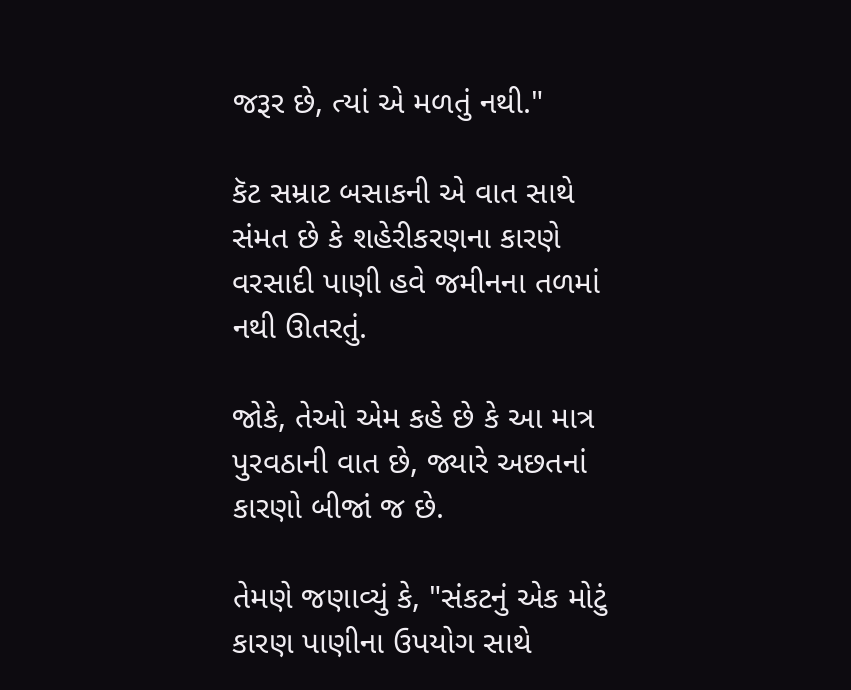જરૂર છે, ત્યાં એ મળતું નથી."

કૅટ સમ્રાટ બસાકની એ વાત સાથે સંમત છે કે શહેરીકરણના કારણે વરસાદી પાણી હવે જમીનના તળમાં નથી ઊતરતું.

જોકે, તેઓ એમ કહે છે કે આ માત્ર પુરવઠાની વાત છે, જ્યારે અછતનાં કારણો બીજાં જ છે.

તેમણે જણાવ્યું કે, "સંકટનું એક મોટું કારણ પાણીના ઉપયોગ સાથે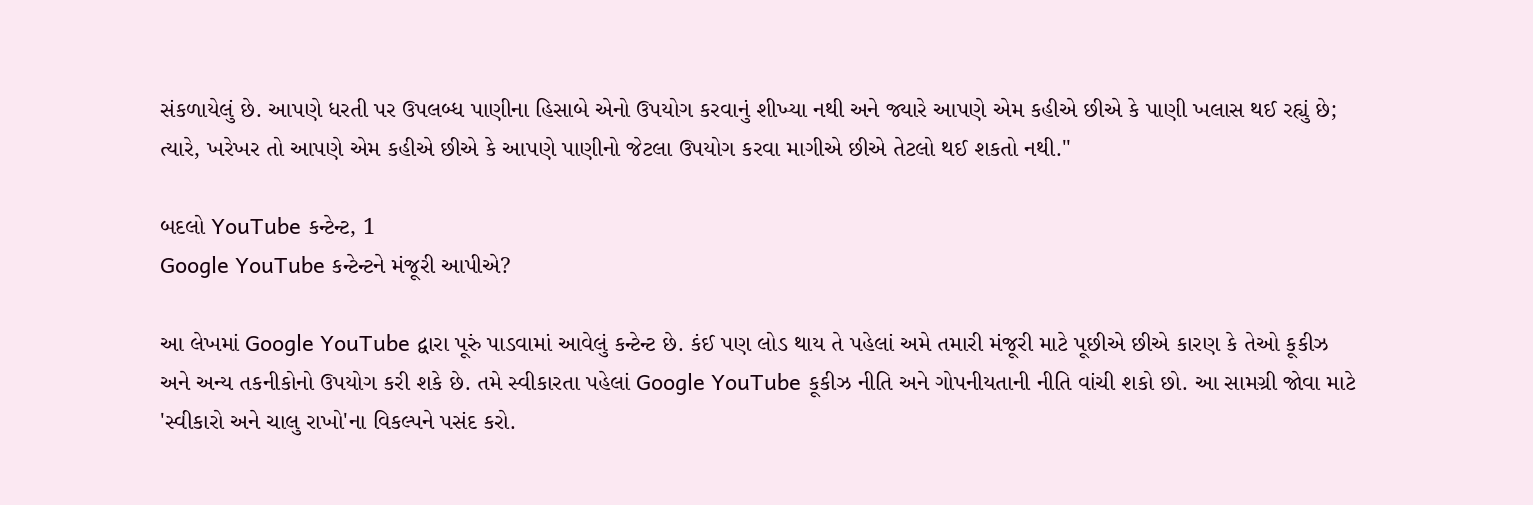સંકળાયેલું છે. આપણે ધરતી પર ઉપલબ્ધ પાણીના હિસાબે એનો ઉપયોગ કરવાનું શીખ્યા નથી અને જ્યારે આપણે એમ કહીએ છીએ કે પાણી ખલાસ થઈ રહ્યું છે; ત્યારે, ખરેખર તો આપણે એમ કહીએ છીએ કે આપણે પાણીનો જેટલા ઉપયોગ કરવા માગીએ છીએ તેટલો થઈ શકતો નથી."

બદલો YouTube કન્ટેન્ટ, 1
Google YouTube કન્ટેન્ટને મંજૂરી આપીએ?

આ લેખમાં Google YouTube દ્વારા પૂરું પાડવામાં આવેલું કન્ટેન્ટ છે. કંઈ પણ લોડ થાય તે પહેલાં અમે તમારી મંજૂરી માટે પૂછીએ છીએ કારણ કે તેઓ કૂકીઝ અને અન્ય તકનીકોનો ઉપયોગ કરી શકે છે. તમે સ્વીકારતા પહેલાં Google YouTube કૂકીઝ નીતિ અને ગોપનીયતાની નીતિ વાંચી શકો છો. આ સામગ્રી જોવા માટે 'સ્વીકારો અને ચાલુ રાખો'ના વિકલ્પને પસંદ કરો.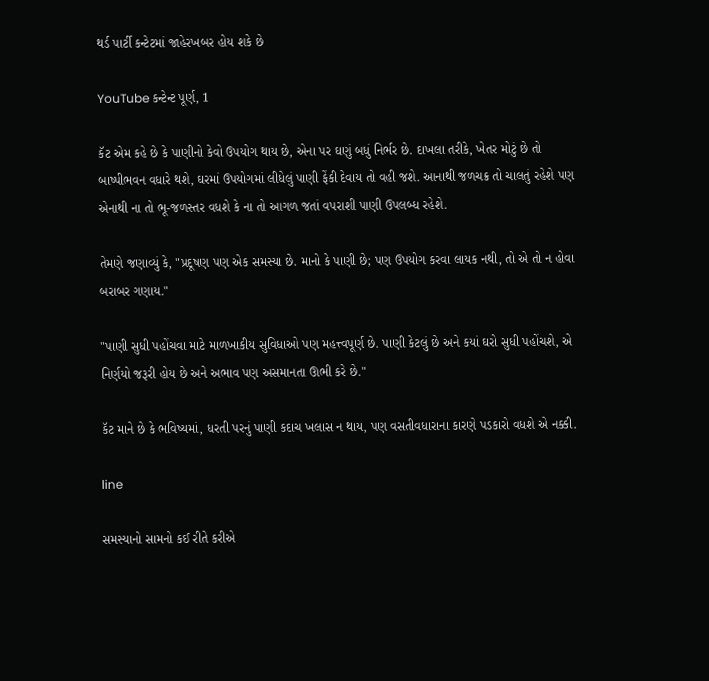થર્ડ પાર્ટી કન્ટેટમાં જાહેરખબર હોય શકે છે

YouTube કન્ટેન્ટ પૂર્ણ, 1

કૅટ એમ કહે છે કે પાણીનો કેવો ઉપયોગ થાય છે, એના પર ઘણું બધું નિર્ભર છે. દાખલા તરીકે, ખેતર મોટું છે તો બાષ્પીભવન વધારે થશે, ઘરમાં ઉપયોગમાં લીધેલું પાણી ફેંકી દેવાય તો વહી જશે. આનાથી જળચક્ર તો ચાલતું રહેશે પણ એનાથી ના તો ભૂ-જળસ્તર વધશે કે ના તો આગળ જતાં વપરાશી પાણી ઉપલબ્ધ રહેશે.

તેમણે જણાવ્યું કે, "પ્રદૂષણ પણ એક સમસ્યા છે. માનો કે પાણી છે; પણ ઉપયોગ કરવા લાયક નથી, તો એ તો ન હોવા બરાબર ગણાય."

"પાણી સુધી પહોંચવા માટે માળખાકીય સુવિધાઓ પણ મહત્ત્વપૂર્ણ છે. પાણી કેટલું છે અને કયાં ઘરો સુધી પહોંચશે, એ નિર્ણયો જરૂરી હોય છે અને અભાવ પણ અસમાનતા ઊભી કરે છે."

કૅટ માને છે કે ભવિષ્યમાં, ધરતી પરનું પાણી કદાચ ખલાસ ન થાય, પણ વસતીવધારાના કારણે પડકારો વધશે એ નક્કી.

line

સમસ્યાનો સામનો કઈ રીતે કરીએ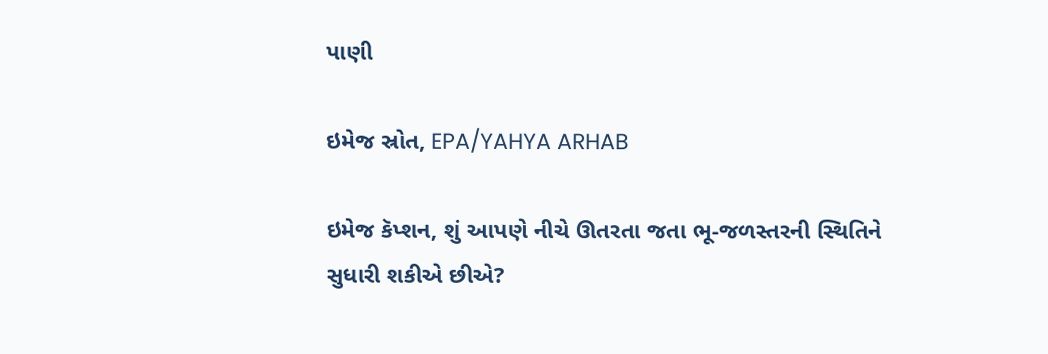પાણી

ઇમેજ સ્રોત, EPA/YAHYA ARHAB

ઇમેજ કૅપ્શન, શું આપણે નીચે ઊતરતા જતા ભૂ-જળસ્તરની સ્થિતિને સુધારી શકીએ છીએ?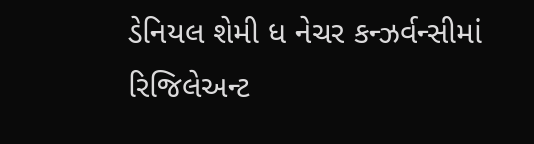ડેનિયલ શેમી ધ નેચર કન્ઝર્વન્સીમાં રિજિલેઅન્ટ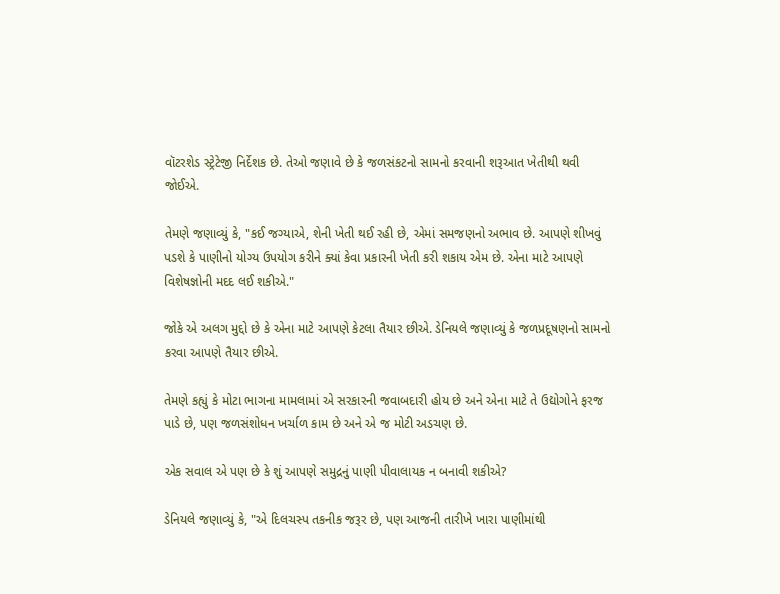વૉટરશેડ સ્ટ્રેટેજી નિર્દેશક છે. તેઓ જણાવે છે કે જળસંકટનો સામનો કરવાની શરૂઆત ખેતીથી થવી જોઈએ.

તેમણે જણાવ્યું કે, "કઈ જગ્યાએ, શેની ખેતી થઈ રહી છે, એમાં સમજણનો અભાવ છે. આપણે શીખવું પડશે કે પાણીનો યોગ્ય ઉપયોગ કરીને ક્યાં કેવા પ્રકારની ખેતી કરી શકાય એમ છે. એના માટે આપણે વિશેષજ્ઞોની મદદ લઈ શકીએ."

જોકે એ અલગ મુદ્દો છે કે એના માટે આપણે કેટલા તૈયાર છીએ. ડેનિયલે જણાવ્યું કે જળપ્રદૂષણનો સામનો કરવા આપણે તૈયાર છીએ.

તેમણે કહ્યું કે મોટા ભાગના મામલામાં એ સરકારની જવાબદારી હોય છે અને એના માટે તે ઉદ્યોગોને ફરજ પાડે છે, પણ જળસંશોધન ખર્ચાળ કામ છે અને એ જ મોટી અડચણ છે.

એક સવાલ એ પણ છે કે શું આપણે સમુદ્રનું પાણી પીવાલાયક ન બનાવી શકીએ?

ડેનિયલે જણાવ્યું કે, "એ દિલચસ્પ તકનીક જરૂર છે, પણ આજની તારીખે ખારા પાણીમાંથી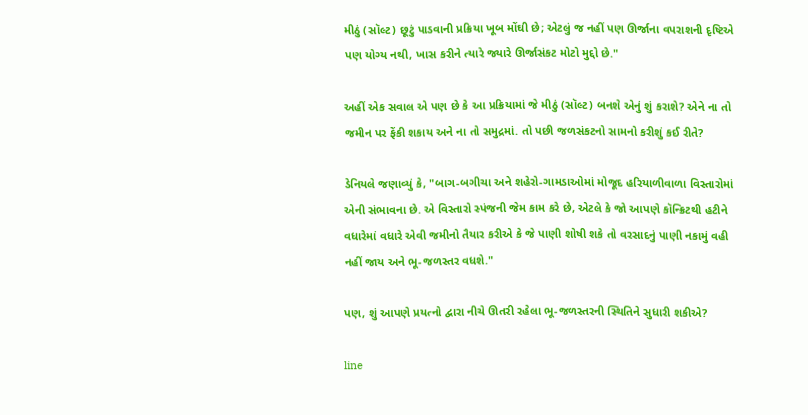મીઠું (સૉલ્ટ) છૂટું પાડવાની પ્રક્રિયા ખૂબ મોંઘી છે; એટલું જ નહીં પણ ઊર્જાના વપરાશની દૃષ્ટિએ પણ યોગ્ય નથી, ખાસ કરીને ત્યારે જ્યારે ઊર્જાસંકટ મોટો મુદ્દો છે."

અહીં એક સવાલ એ પણ છે કે આ પ્રક્રિયામાં જે મીઠું (સૉલ્ટ) બનશે એનું શું કરાશે? એને ના તો જમીન પર ફેંકી શકાય અને ના તો સમુદ્રમાં. તો પછી જળસંકટનો સામનો કરીશું કઈ રીતે?

ડેનિયલે જણાવ્યું કે, "બાગ-બગીચા અને શહેરો-ગામડાઓમાં મોજૂદ હરિયાળીવાળા વિસ્તારોમાં એની સંભાવના છે. એ વિસ્તારો સ્પંજની જેમ કામ કરે છે, એટલે કે જો આપણે કૉન્ક્રિટથી હટીને વધારેમાં વધારે એવી જમીનો તૈયાર કરીએ કે જે પાણી શોષી શકે તો વરસાદનું પાણી નકામું વહી નહીં જાય અને ભૂ-જળસ્તર વધશે."

પણ, શું આપણે પ્રયત્નો દ્વારા નીચે ઊતરી રહેલા ભૂ-જળસ્તરની સ્થિતિને સુધારી શકીએ?

line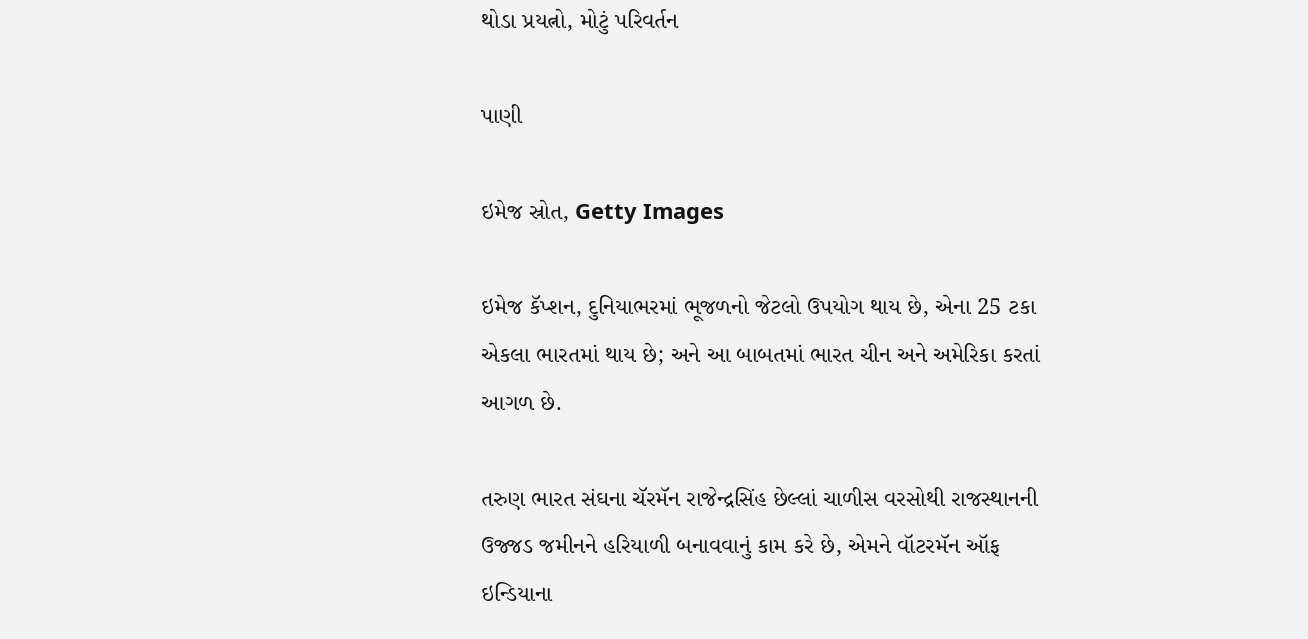થોડા પ્રયત્નો, મોટું પરિવર્તન

પાણી

ઇમેજ સ્રોત, Getty Images

ઇમેજ કૅપ્શન, દુનિયાભરમાં ભૂજળનો જેટલો ઉપયોગ થાય છે, એના 25 ટકા એકલા ભારતમાં થાય છે; અને આ બાબતમાં ભારત ચીન અને અમેરિકા કરતાં આગળ છે.

તરુણ ભારત સંઘના ચૅરમૅન રાજેન્દ્રસિંહ છેલ્લાં ચાળીસ વરસોથી રાજસ્થાનની ઉજ્જડ જમીનને હરિયાળી બનાવવાનું કામ કરે છે, એમને વૉટરમૅન ઑફ ઇન્ડિયાના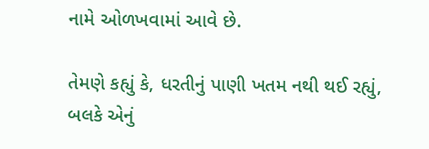નામે ઓળખવામાં આવે છે.

તેમણે કહ્યું કે, ધરતીનું પાણી ખતમ નથી થઈ રહ્યું, બલકે એનું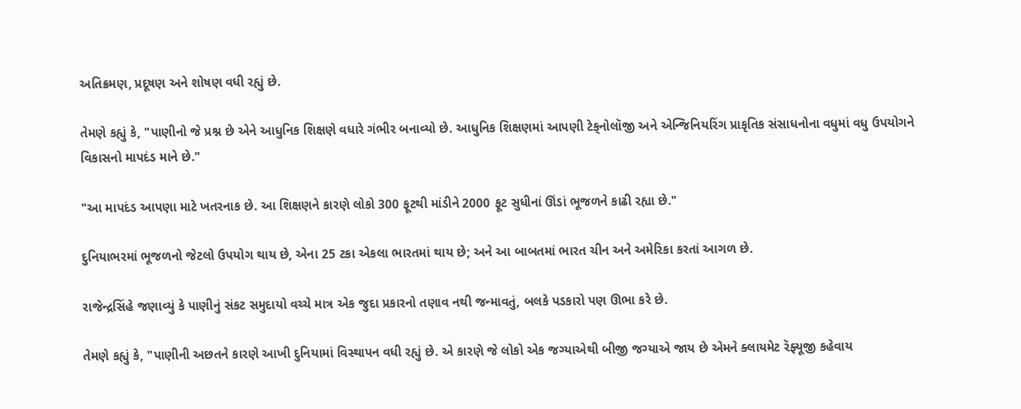અતિક્રમણ, પ્રદૂષણ અને શોષણ વધી રહ્યું છે.

તેમણે કહ્યું કે, "પાણીનો જે પ્રશ્ન છે એને આધુનિક શિક્ષણે વધારે ગંભીર બનાવ્યો છે. આધુનિક શિક્ષણમાં આપણી ટેક્‌નોલૉજી અને એન્જિનિયરિંગ પ્રાકૃતિક સંસાધનોના વધુમાં વધુ ઉપયોગને વિકાસનો માપદંડ માને છે."

"આ માપદંડ આપણા માટે ખતરનાક છે. આ શિક્ષણને કારણે લોકો 300 ફૂટથી માંડીને 2000 ફૂટ સુધીનાં ઊંડાં ભૂજળને કાઢી રહ્યા છે."

દુનિયાભરમાં ભૂજળનો જેટલો ઉપયોગ થાય છે, એના 25 ટકા એકલા ભારતમાં થાય છે; અને આ બાબતમાં ભારત ચીન અને અમેરિકા કરતાં આગળ છે.

રાજેન્દ્રસિંહે જણાવ્યું કે પાણીનું સંકટ સમુદાયો વચ્ચે માત્ર એક જુદા પ્રકારનો તણાવ નથી જન્માવતું, બલકે પડકારો પણ ઊભા કરે છે.

તેમણે કહ્યું કે, "પાણીની અછતને કારણે આખી દુનિયામાં વિસ્થાપન વધી રહ્યું છે. એ કારણે જે લોકો એક જગ્યાએથી બીજી જગ્યાએ જાય છે એમને ક્લાયમેટ રૅફ્યૂજી કહેવાય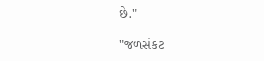છે."

"જળસંકટ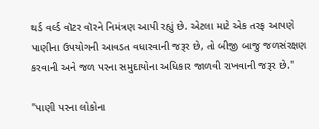થર્ડ વર્લ્ડ વૉટર વૉરને નિમંત્રણ આપી રહ્યું છે. એટલા માટે એક તરફ આપણે પાણીના ઉપયોગની આવડત વધારવાની જરૂર છે, તો બીજી બાજુ જળસંરક્ષણ કરવાની અને જળ પરના સમુદાયોના અધિકાર જાળવી રાખવાની જરૂર છે."

"પાણી પરના લોકોના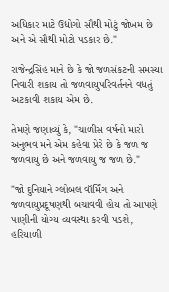અધિકાર માટે ઉદ્યોગો સૌથી મોટું જોખમ છે અને એ સૌથી મોટો પડકાર છે."

રાજેન્દ્રસિંહ માને છે કે જો જળસંકટની સમસ્યા નિવારી શકાય તો જળવાયુપરિવર્તનને વધતું અટકાવી શકાય એમ છે.

તેમણે જણાવ્યું કે, "ચાળીસ વર્ષનો મારો અનુભવ મને એમ કહેવા પ્રેરે છે કે જળ જ જળવાયુ છે અને જળવાયુ જ જળ છે."

"જો દુનિયાને ગ્લોબલ વૉર્મિંગ અને જળવાયુપ્રદૂષણથી બચાવવી હોય તો આપણે પાણીની યોગ્ય વ્યવસ્થા કરવી પડશે, હરિયાળી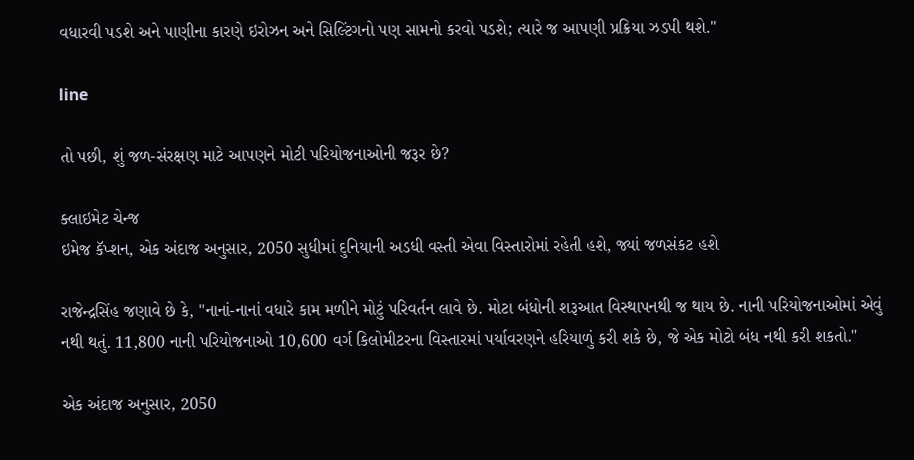વધારવી પડશે અને પાણીના કારણે ઇરોઝન અને સિલ્ટિંગનો પણ સામનો કરવો પડશે; ત્યારે જ આપણી પ્રક્રિયા ઝડપી થશે."

line

તો પછી, શું જળ-સંરક્ષણ માટે આપણને મોટી પરિયોજનાઓની જરૂર છે?

ક્લાઇમેટ ચેન્જ
ઇમેજ કૅપ્શન, એક અંદાજ અનુસાર, 2050 સુધીમાં દુનિયાની અડધી વસ્તી એવા વિસ્તારોમાં રહેતી હશે, જ્યાં જળસંકટ હશે

રાજેન્દ્રસિંહ જણાવે છે કે, "નાનાં-નાનાં વધારે કામ મળીને મોટું પરિવર્તન લાવે છે. મોટા બંધોની શરૂઆત વિસ્થાપનથી જ થાય છે. નાની પરિયોજનાઓમાં એવું નથી થતું. 11,800 નાની પરિયોજનાઓ 10,600 વર્ગ કિલોમીટરના વિસ્તારમાં પર્યાવરણને હરિયાળું કરી શકે છે, જે એક મોટો બંધ નથી કરી શકતો."

એક અંદાજ અનુસાર, 2050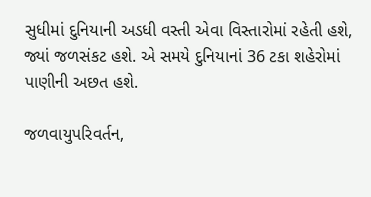સુધીમાં દુનિયાની અડધી વસ્તી એવા વિસ્તારોમાં રહેતી હશે, જ્યાં જળસંકટ હશે. એ સમયે દુનિયાનાં 36 ટકા શહેરોમાં પાણીની અછત હશે.

જળવાયુપરિવર્તન,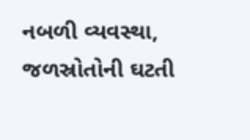નબળી વ્યવસ્થા, જળસ્રોતોની ઘટતી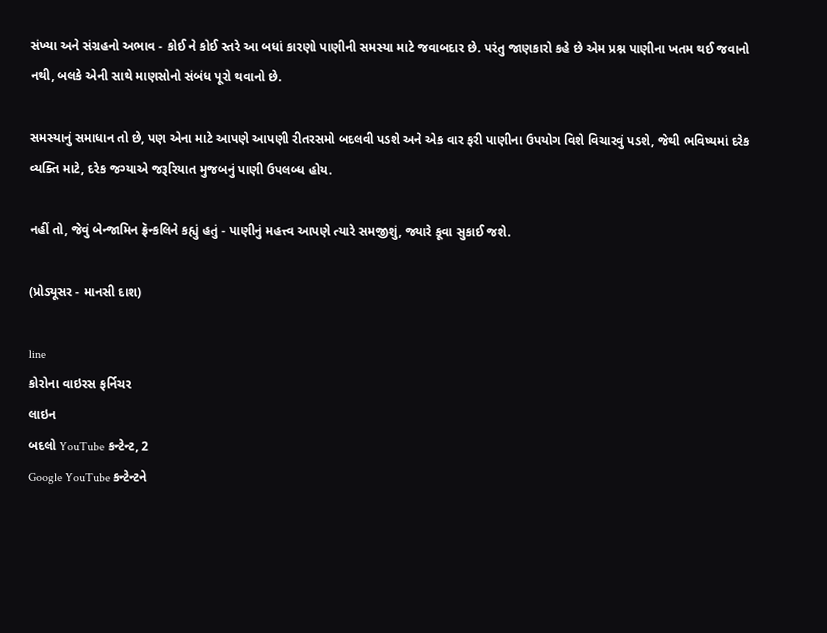સંખ્યા અને સંગ્રહનો અભાવ - કોઈ ને કોઈ સ્તરે આ બધાં કારણો પાણીની સમસ્યા માટે જવાબદાર છે. પરંતુ જાણકારો કહે છે એમ પ્રશ્ન પાણીના ખતમ થઈ જવાનો નથી, બલકે એની સાથે માણસોનો સંબંધ પૂરો થવાનો છે.

સમસ્યાનું સમાધાન તો છે, પણ એના માટે આપણે આપણી રીતરસમો બદલવી પડશે અને એક વાર ફરી પાણીના ઉપયોગ વિશે વિચારવું પડશે, જેથી ભવિષ્યમાં દરેક વ્યક્તિ માટે, દરેક જગ્યાએ જરૂરિયાત મુજબનું પાણી ઉપલબ્ધ હોય.

નહીં તો, જેવું બેન્જામિન ફ્રૅન્કલિને કહ્યું હતું - પાણીનું મહત્ત્વ આપણે ત્યારે સમજીશું, જ્યારે કૂવા સુકાઈ જશે.

(પ્રોડ્યૂસર - માનસી દાશ)

line
કોરોના વાઇરસ ફર્નિચર
લાઇન
બદલો YouTube કન્ટેન્ટ, 2
Google YouTube કન્ટેન્ટને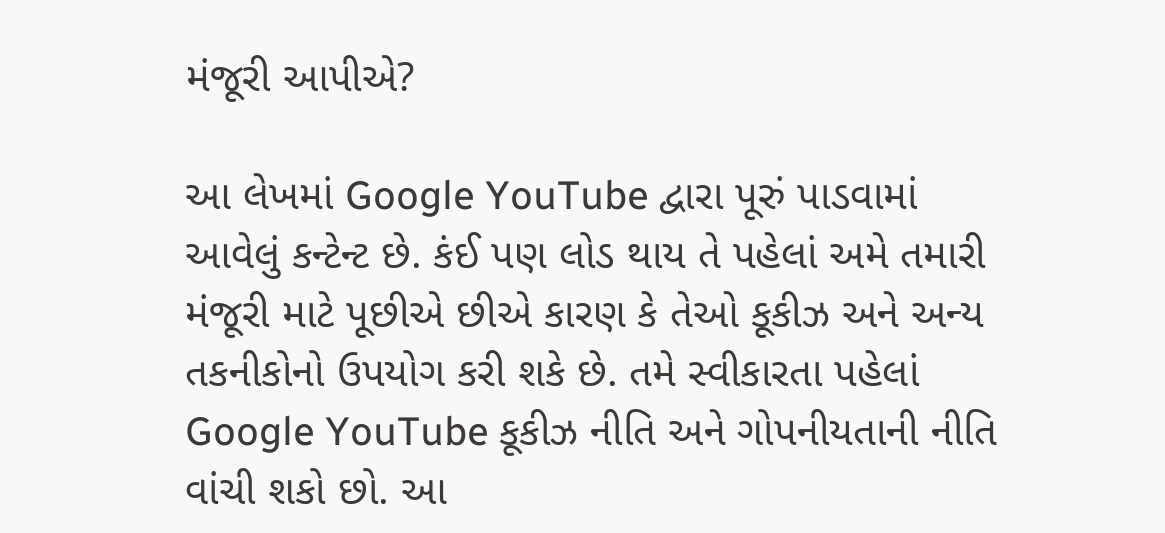મંજૂરી આપીએ?

આ લેખમાં Google YouTube દ્વારા પૂરું પાડવામાં આવેલું કન્ટેન્ટ છે. કંઈ પણ લોડ થાય તે પહેલાં અમે તમારી મંજૂરી માટે પૂછીએ છીએ કારણ કે તેઓ કૂકીઝ અને અન્ય તકનીકોનો ઉપયોગ કરી શકે છે. તમે સ્વીકારતા પહેલાં Google YouTube કૂકીઝ નીતિ અને ગોપનીયતાની નીતિ વાંચી શકો છો. આ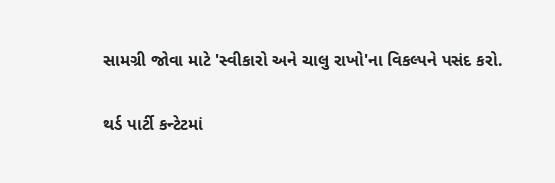સામગ્રી જોવા માટે 'સ્વીકારો અને ચાલુ રાખો'ના વિકલ્પને પસંદ કરો.

થર્ડ પાર્ટી કન્ટેટમાં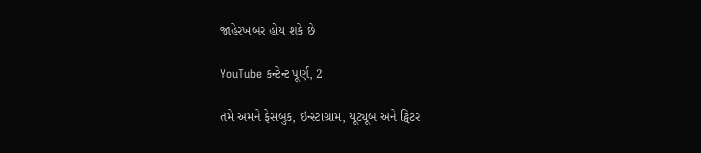જાહેરખબર હોય શકે છે

YouTube કન્ટેન્ટ પૂર્ણ, 2

તમે અમને ફેસબુક, ઇન્સ્ટાગ્રામ, યૂટ્યૂબ અને ટ્વિટર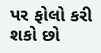પર ફોલો કરી શકો છો